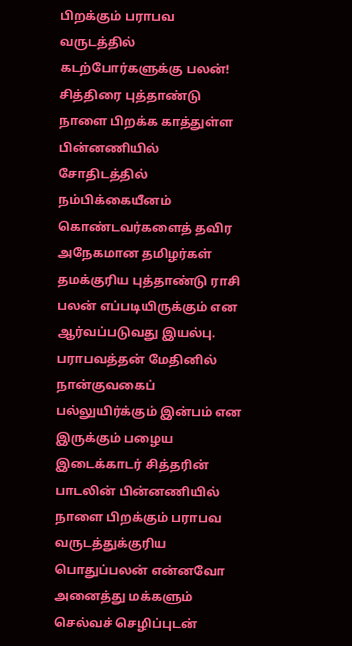பிறக்கும் பராபவ வருடத்தில் கடற்போர்களுக்கு பலன்!
சித்திரை புத்தாண்டு நாளை பிறக்க காத்துள்ள பின்னணியில் சோதிடத்தில் நம்பிக்கையீனம் கொண்டவர்களைத் தவிர அநேகமான தமிழர்கள் தமக்குரிய புத்தாண்டு ராசி பலன் எப்படியிருக்கும் என ஆர்வப்படுவது இயல்பு.
பராபவத்தன் மேதினில் நான்குவகைப் பல்லுயிர்க்கும் இன்பம் என இருக்கும் பழைய இடைக்காடர் சித்தரின் பாடலின் பின்னணியில் நாளை பிறக்கும் பராபவ வருடத்துக்குரிய பொதுப்பலன் என்னவோ அனைத்து மக்களும் செல்வச் செழிப்புடன்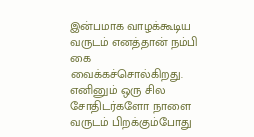இன்பமாக வாழக்கூடிய வருடம் எனத்தான் நம்பி கை வைக்கச்சொல்கிறது.
எனினும் ஒரு சில சோதிடர்களோ நாளை வருடம் பிறக்கும்போது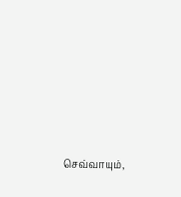செவ்வாயும்,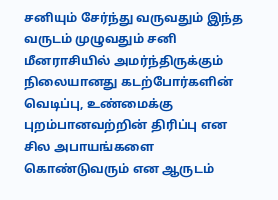சனியும் சேர்ந்து வருவதும் இந்த வருடம் முழுவதும் சனி மீனராசியில் அமர்ந்திருக்கும் நிலையானது கடற்போர்களின் வெடிப்பு, உண்மைக்கு புறம்பானவற்றின் திரிப்பு என சில அபாயங்களை கொண்டுவரும் என ஆருடம்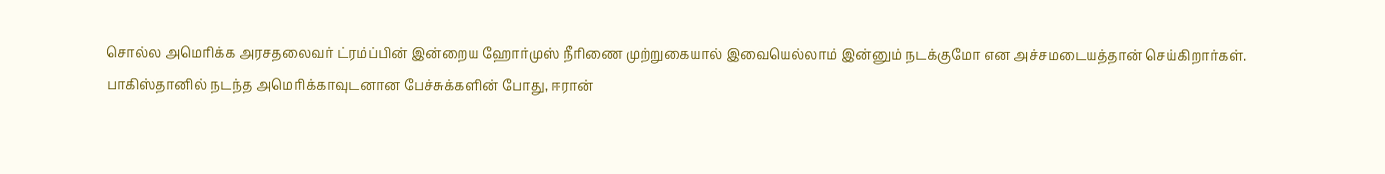சொல்ல அமெரிக்க அரசதலைவர் ட்ரம்ப்பின் இன்றைய ஹோர்முஸ் நீரிணை முற்றுகையால் இவையெல்லாம் இன்னும் நடக்குமோ என அச்சமடையத்தான் செய்கிறார்கள்.
பாகிஸ்தானில் நடந்த அமெரிக்காவுடனான பேச்சுக்களின் போது, ஈரான்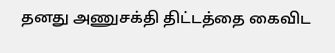தனது அணுசக்தி திட்டத்தை கைவிட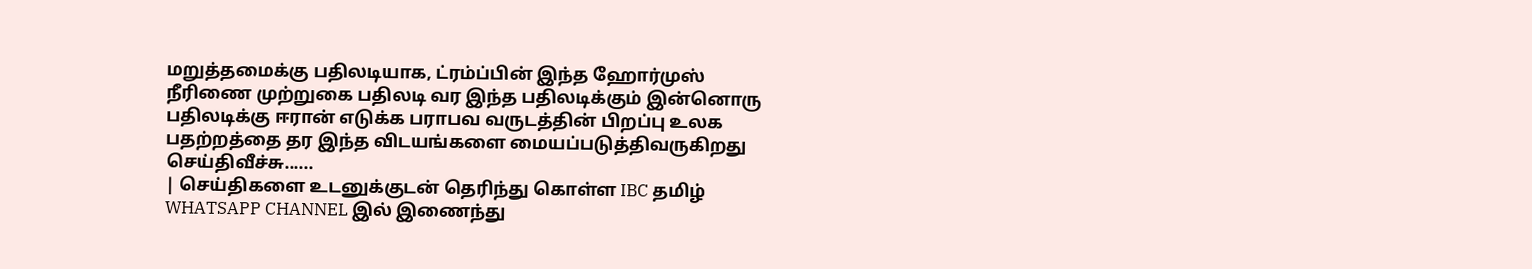மறுத்தமைக்கு பதிலடியாக, ட்ரம்ப்பின் இந்த ஹோர்முஸ் நீரிணை முற்றுகை பதிலடி வர இந்த பதிலடிக்கும் இன்னொரு பதிலடிக்கு ஈரான் எடுக்க பராபவ வருடத்தின் பிறப்பு உலக பதற்றத்தை தர இந்த விடயங்களை மையப்படுத்திவருகிறது செய்திவீச்சு......
| செய்திகளை உடனுக்குடன் தெரிந்து கொள்ள IBC தமிழ் WHATSAPP CHANNEL இல் இணைந்து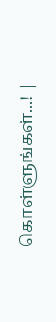கொள்ளுங்கள்...! |